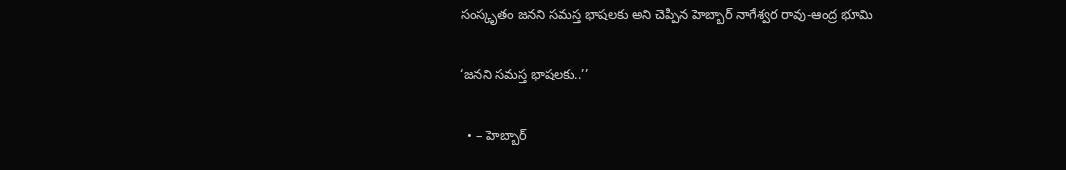సంస్కృతం జనని సమస్త భాషలకు అని చెప్పిన హెబ్బార్ నాగేశ్వర రావు-ఆంద్ర భూమి

‘జనని సమస్త భాషలకు..’’

  • – హెబ్బార్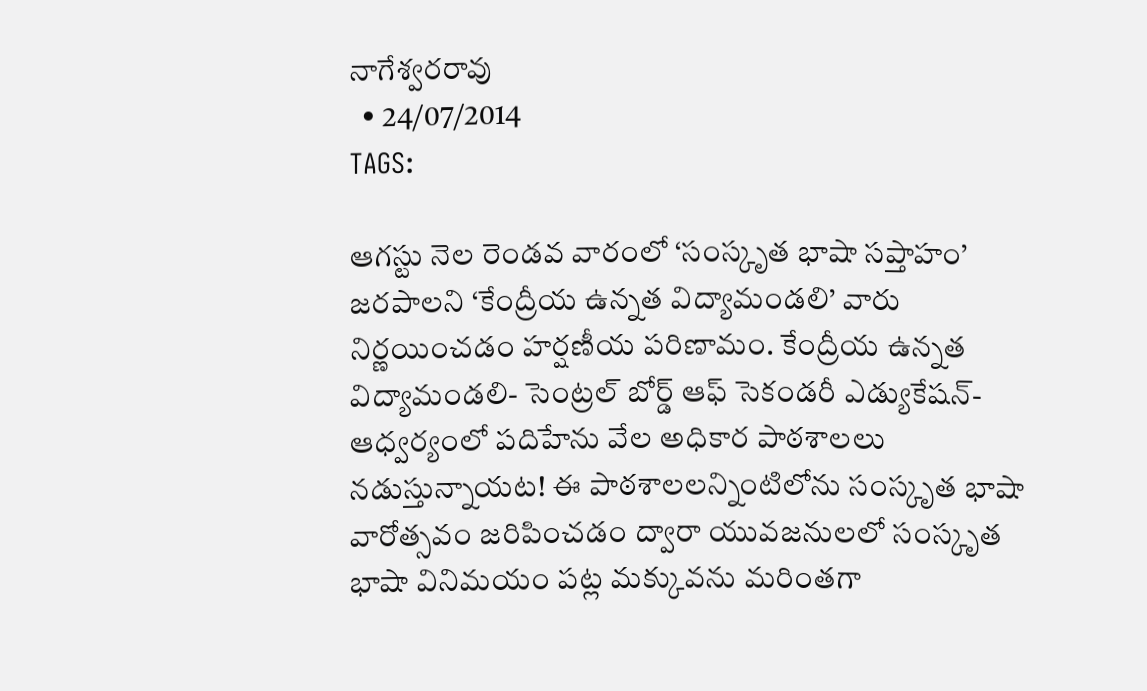నాగేశ్వరరావు
  • 24/07/2014
TAGS:

ఆగస్టు నెల రెండవ వారంలో ‘సంస్కృత భాషా సప్తాహం’ జరపాలని ‘కేంద్రీయ ఉన్నత విద్యామండలి’ వారు నిర్ణయించడం హర్షణీయ పరిణామం. కేంద్రీయ ఉన్నత విద్యామండలి- సెంట్రల్ బోర్డ్ ఆఫ్ సెకండరీ ఎడ్యుకేషన్- ఆధ్వర్యంలో పదిహేను వేల అధికార పాఠశాలలు నడుస్తున్నాయట! ఈ పాఠశాలలన్నింటిలోను సంస్కృత భాషా వారోత్సవం జరిపించడం ద్వారా యువజనులలో సంస్కృత భాషా వినిమయం పట్ల మక్కువను మరింతగా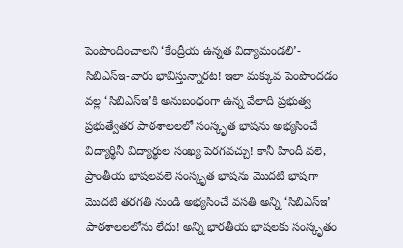పెంపొందించాలని ‘కేంద్రీయ ఉన్నత విద్యామండలి’- సిబిఎస్‌ఇ-వారు భావిస్తున్నారట! ఇలా మక్కువ పెంపొందడం వల్ల ‘సిబిఎస్‌ఇ’కి అనుబంధంగా ఉన్న వేలాది ప్రభుత్వ ప్రభుత్వేతర పాఠశాలలలో సంస్కృత భాషను అభ్యసించే విద్యార్థినీ విద్యార్థుల సంఖ్య పెరగవచ్చు! కానీ హిందీ వలె, ప్రాంతీయ భాషలవలె సంస్కృత భాషను మొదటి భాషగా మొదటి తరగతి నుండి అభ్యసించే వసతి అన్ని ‘సిబిఎస్‌ఇ’ పాఠశాలలలోను లేదు! అన్ని భారతీయ భాషలకు సంస్కృతం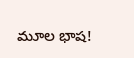మూల భాష!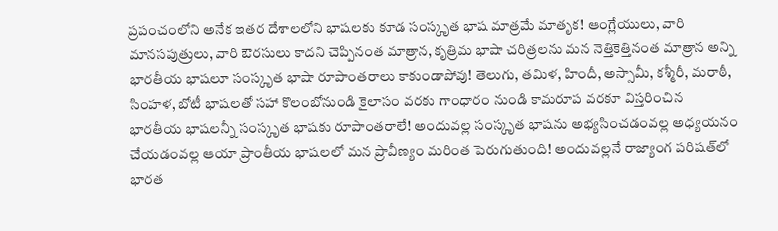ప్రపంచంలోని అనేక ఇతర దేశాలలోని భాషలకు కూడ సంస్కృత భాష మాత్రమే మాతృక! ఆంగ్లేయులు, వారి మానసపుత్రులు, వారి ఔరసులు కాదని చెప్పినంత మాత్రాన, కృత్రిమ భాషా చరిత్రలను మన నెత్తికెత్తినంత మాత్రాన అన్ని భారతీయ భాషలూ సంస్కృత భాషా రూపాంతరాలు కాకుండాపోవు! తెలుగు, తమిళ, హిందీ, అస్సామీ, కశ్మీరీ, మరాఠీ, సింహళ, బోటీ భాషలతో సహా కొలంబోనుండి కైలాసం వరకు గాంధారం నుండి కామరూప వరకూ విస్తరించిన భారతీయ భాషలన్నీ సంస్కృత భాషకు రూపాంతరాలే! అందువల్ల సంస్కృత భాషను అభ్యసించడంవల్ల అధ్యయనం చేయడంవల్ల ఆయా ప్రాంతీయ భాషలలో మన ప్రావీణ్యం మరింత పెరుగుతుంది! అందువల్లనే రాజ్యాంగ పరిషత్‌లో భారత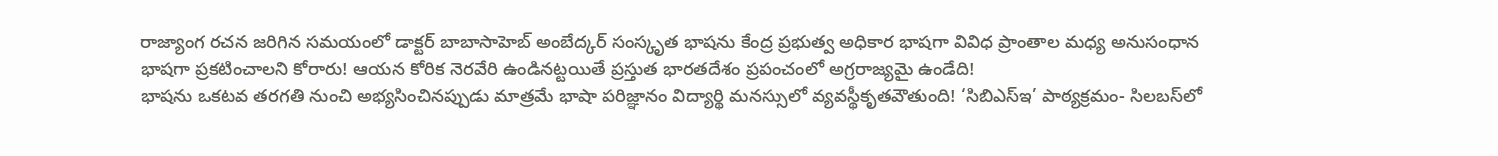రాజ్యాంగ రచన జరిగిన సమయంలో డాక్టర్ బాబాసాహెబ్ అంబేద్కర్ సంస్కృత భాషను కేంద్ర ప్రభుత్వ అధికార భాషగా వివిధ ప్రాంతాల మధ్య అనుసంధాన భాషగా ప్రకటించాలని కోరారు! ఆయన కోరిక నెరవేరి ఉండినట్టయితే ప్రస్తుత భారతదేశం ప్రపంచంలో అగ్రరాజ్యమై ఉండేది!
భాషను ఒకటవ తరగతి నుంచి అభ్యసించినప్పుడు మాత్రమే భాషా పరిజ్ఞానం విద్యార్థి మనస్సులో వ్యవస్థీకృతవౌతుంది! ‘సిబిఎస్‌ఇ’ పాఠ్యక్రమం- సిలబస్‌లో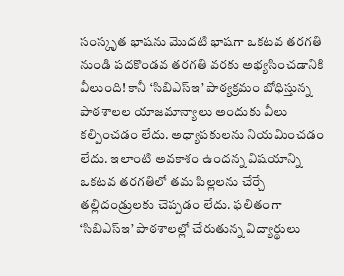సంస్కృత భాషను మొదటి భాషగా ఒకటవ తరగతి నుండి పదకొండవ తరగతి వరకు అభ్యసించడానికి వీలుంది! కానీ ‘సిబిఎస్‌ఇ’ పాఠ్యక్రమం బోధిస్తున్న పాఠశాలల యాజమాన్యాలు అందుకు వీలు కల్పించడం లేదు. అధ్యాపకులను నియమించడం లేదు. ఇలాంటి అవకాశం ఉందన్న విషయాన్ని ఒకటవ తరగతిలో తమ పిల్లలను చేర్చే తల్లిదండ్రులకు చెప్పడం లేదు. ఫలితంగా ‘సిబిఎస్‌ఇ’ పాఠశాలల్లో చేరుతున్న విద్యార్థులు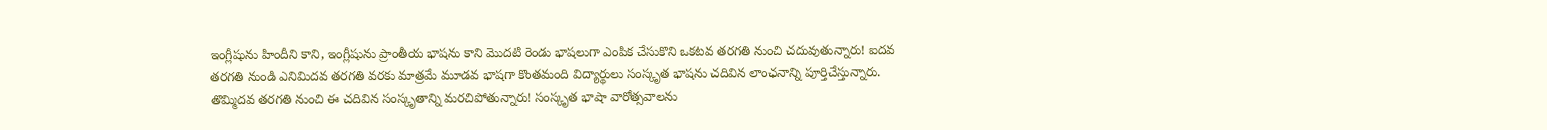ఇంగ్లీషును హిందీని కాని, ఇంగ్లీషును ప్రాంతీయ భాషను కాని మొదటి రెండు భాషలుగా ఎంపిక చేసుకొని ఒకటవ తరగతి నుంచి చదువుతున్నారు! ఐదవ తరగతి నుండి ఎనిమిదవ తరగతి వరకు మాత్రమే మూడవ భాషగా కొంతమంది విద్యార్థులు సంస్కృత భాషను చదివిన లాంఛనాన్ని పూర్తిచేస్తున్నారు. తొమ్మిదవ తరగతి నుంచి ఈ చదివిన సంస్కృతాన్ని మరచిపోతున్నారు! సంస్కృత భాషా వారోత్సవాలను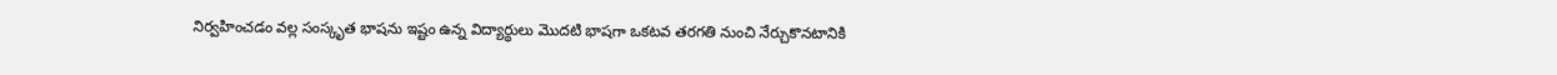నిర్వహించడం వల్ల సంస్కృత భాషను ఇష్టం ఉన్న విద్యార్థులు మొదటి భాషగా ఒకటవ తరగతి నుంచి నేర్చుకొనటానికి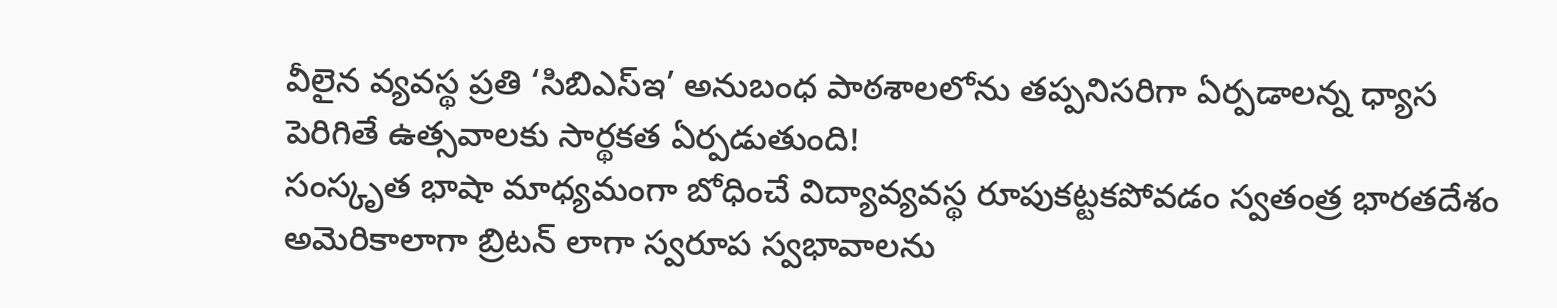వీలైన వ్యవస్థ ప్రతి ‘సిబిఎస్‌ఇ’ అనుబంధ పాఠశాలలోను తప్పనిసరిగా ఏర్పడాలన్న ధ్యాస పెరిగితే ఉత్సవాలకు సార్థకత ఏర్పడుతుంది!
సంస్కృత భాషా మాధ్యమంగా బోధించే విద్యావ్యవస్థ రూపుకట్టకపోవడం స్వతంత్ర భారతదేశం అమెరికాలాగా బ్రిటన్ లాగా స్వరూప స్వభావాలను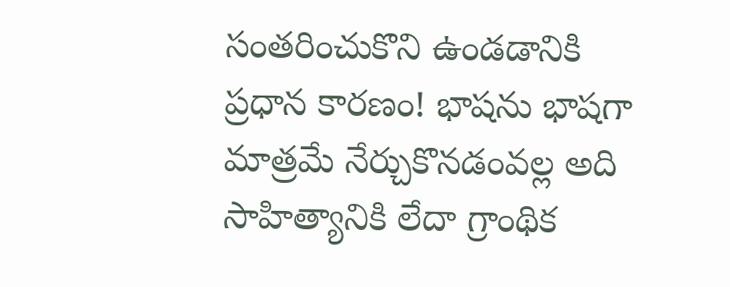సంతరించుకొని ఉండడానికి ప్రధాన కారణం! భాషను భాషగా మాత్రమే నేర్చుకొనడంవల్ల అది సాహిత్యానికి లేదా గ్రాంథిక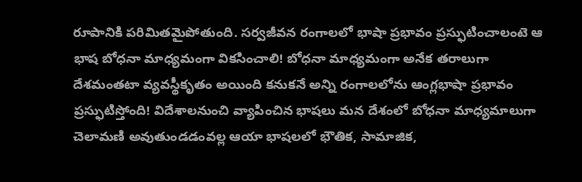రూపానికి పరిమితమైపోతుంది. సర్వజీవన రంగాలలో భాషా ప్రభావం ప్రస్ఫుటించాలంటె ఆ భాష బోధనా మాధ్యమంగా వికసించాలి! బోధనా మాధ్యమంగా అనేక తరాలుగా దేశమంతటా వ్యవస్థీకృతం అయింది కనుకనే అన్ని రంగాలలోను ఆంగ్లభాషా ప్రభావం ప్రస్ఫుటిస్తోంది! విదేశాలనుంచి వ్యాపించిన భాషలు మన దేశంలో బోధనా మాధ్యమాలుగా చెలామణి అవుతుండడంవల్ల ఆయా భాషలలో భౌతిక, సామాజిక,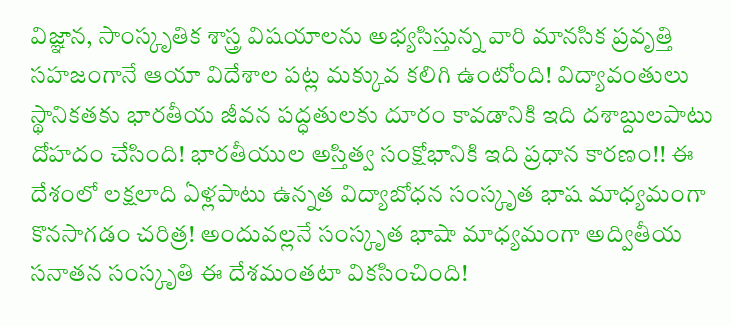విజ్ఞాన, సాంస్కృతిక శాస్త్ర విషయాలను అభ్యసిస్తున్న వారి మానసిక ప్రవృత్తి సహజంగానే ఆయా విదేశాల పట్ల మక్కువ కలిగి ఉంటోంది! విద్యావంతులు స్థానికతకు భారతీయ జీవన పద్ధతులకు దూరం కావడానికి ఇది దశాబ్దులపాటు దోహదం చేసింది! భారతీయుల అస్తిత్వ సంక్షోభానికి ఇది ప్రధాన కారణం!! ఈ దేశంలో లక్షలాది ఏళ్లపాటు ఉన్నత విద్యాబోధన సంస్కృత భాష మాధ్యమంగా కొనసాగడం చరిత్ర! అందువల్లనే సంస్కృత భాషా మాధ్యమంగా అద్వితీయ సనాతన సంస్కృతి ఈ దేశమంతటా వికసించింది!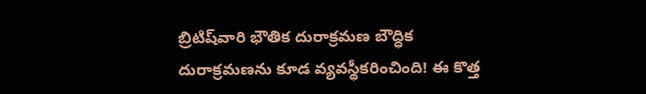బ్రిటిష్‌వారి భౌతిక దురాక్రమణ బౌద్ధిక దురాక్రమణను కూడ వ్యవస్థీకరించింది! ఈ కొత్త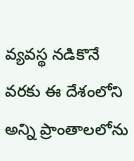వ్యవస్థ నడికొనే వరకు ఈ దేశంలోని అన్ని ప్రాంతాలలోను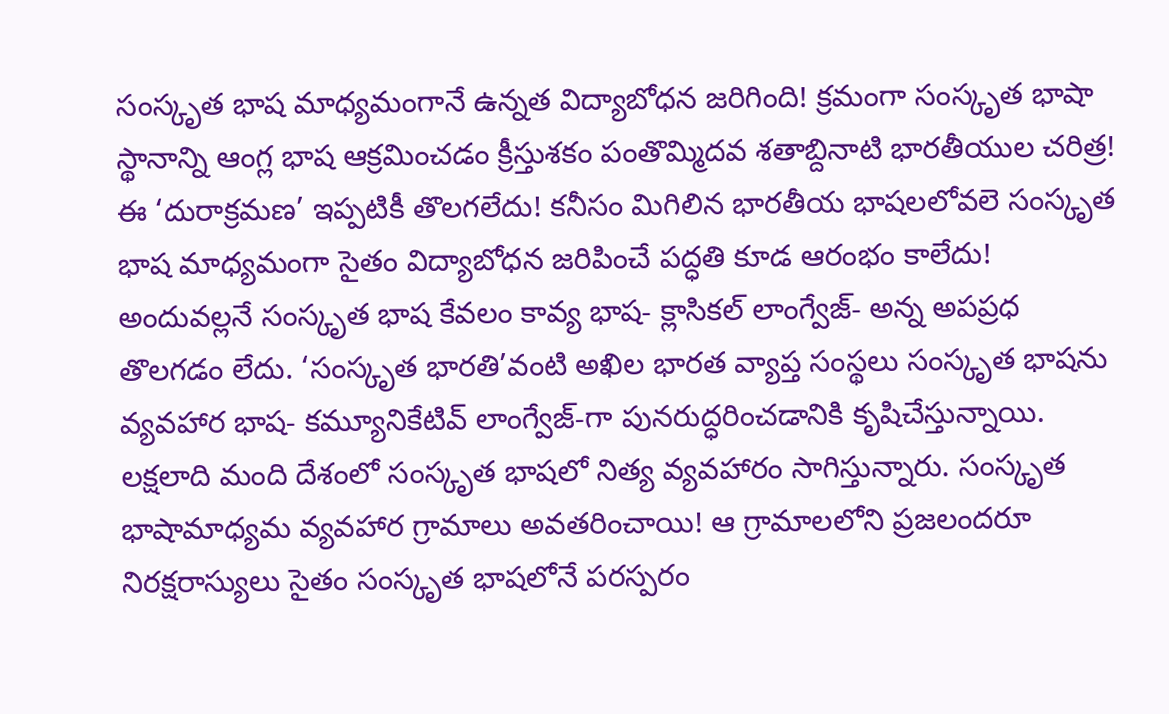సంస్కృత భాష మాధ్యమంగానే ఉన్నత విద్యాబోధన జరిగింది! క్రమంగా సంస్కృత భాషా స్థానాన్ని ఆంగ్ల భాష ఆక్రమించడం క్రీస్తుశకం పంతొమ్మిదవ శతాబ్దినాటి భారతీయుల చరిత్ర! ఈ ‘దురాక్రమణ’ ఇప్పటికీ తొలగలేదు! కనీసం మిగిలిన భారతీయ భాషలలోవలె సంస్కృత భాష మాధ్యమంగా సైతం విద్యాబోధన జరిపించే పద్ధతి కూడ ఆరంభం కాలేదు! అందువల్లనే సంస్కృత భాష కేవలం కావ్య భాష- క్లాసికల్ లాంగ్వేజ్- అన్న అపప్రధ తొలగడం లేదు. ‘సంస్కృత భారతి’వంటి అఖిల భారత వ్యాప్త సంస్థలు సంస్కృత భాషను వ్యవహార భాష- కమ్యూనికేటివ్ లాంగ్వేజ్-గా పునరుద్ధరించడానికి కృషిచేస్తున్నాయి. లక్షలాది మంది దేశంలో సంస్కృత భాషలో నిత్య వ్యవహారం సాగిస్తున్నారు. సంస్కృత భాషామాధ్యమ వ్యవహార గ్రామాలు అవతరించాయి! ఆ గ్రామాలలోని ప్రజలందరూ నిరక్షరాస్యులు సైతం సంస్కృత భాషలోనే పరస్పరం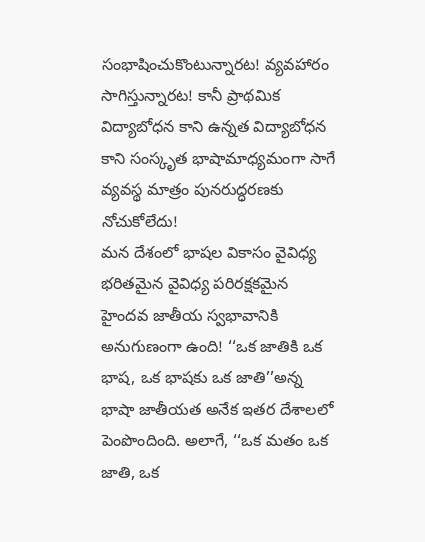సంభాషించుకొంటున్నారట! వ్యవహారం సాగిస్తున్నారట! కానీ ప్రాథమిక విద్యాబోధన కాని ఉన్నత విద్యాబోధన కాని సంస్కృత భాషామాధ్యమంగా సాగే వ్యవస్థ మాత్రం పునరుద్ధరణకు నోచుకోలేదు!
మన దేశంలో భాషల వికాసం వైవిధ్య భరితమైన వైవిధ్య పరిరక్షకమైన హైందవ జాతీయ స్వభావానికి అనుగుణంగా ఉంది! ‘‘ఒక జాతికి ఒక భాష, ఒక భాషకు ఒక జాతి’’అన్న భాషా జాతీయత అనేక ఇతర దేశాలలో పెంపొందింది. అలాగే, ‘‘ఒక మతం ఒక జాతి, ఒక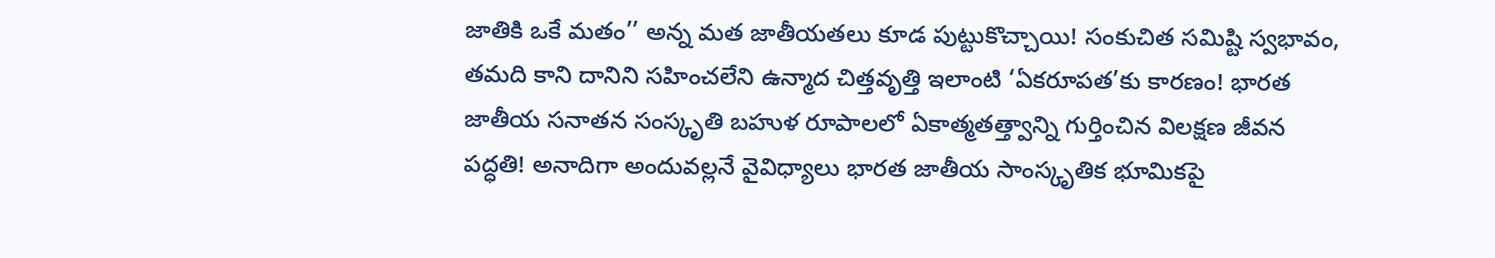జాతికి ఒకే మతం’’ అన్న మత జాతీయతలు కూడ పుట్టుకొచ్చాయి! సంకుచిత సమిష్టి స్వభావం, తమది కాని దానిని సహించలేని ఉన్మాద చిత్తవృత్తి ఇలాంటి ‘ఏకరూపత’కు కారణం! భారత జాతీయ సనాతన సంస్కృతి బహుళ రూపాలలో ఏకాత్మతత్త్వాన్ని గుర్తించిన విలక్షణ జీవన పద్ధతి! అనాదిగా అందువల్లనే వైవిధ్యాలు భారత జాతీయ సాంస్కృతిక భూమికపై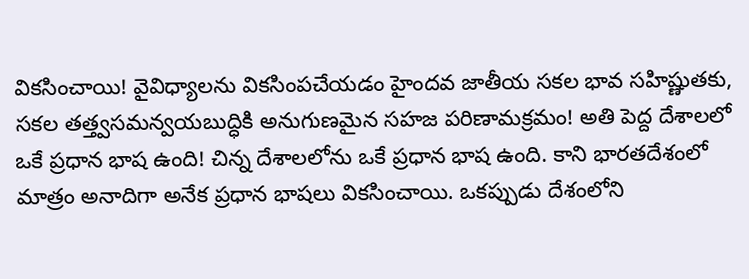వికసించాయి! వైవిధ్యాలను వికసింపచేయడం హైందవ జాతీయ సకల భావ సహిష్ణుతకు, సకల తత్త్వసమన్వయబుద్ధికి అనుగుణమైన సహజ పరిణామక్రమం! అతి పెద్ద దేశాలలో ఒకే ప్రధాన భాష ఉంది! చిన్న దేశాలలోను ఒకే ప్రధాన భాష ఉంది. కాని భారతదేశంలో మాత్రం అనాదిగా అనేక ప్రధాన భాషలు వికసించాయి. ఒకప్పుడు దేశంలోని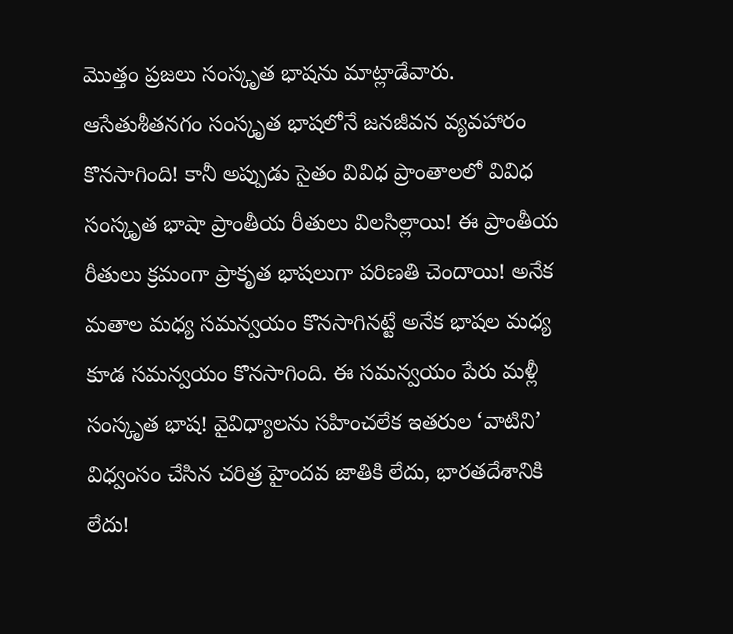మొత్తం ప్రజలు సంస్కృత భాషను మాట్లాడేవారు. ఆసేతుశీతనగం సంస్కృత భాషలోనే జనజీవన వ్యవహారం కొనసాగింది! కానీ అప్పుడు సైతం వివిధ ప్రాంతాలలో వివిధ సంస్కృత భాషా ప్రాంతీయ రీతులు విలసిల్లాయి! ఈ ప్రాంతీయ రీతులు క్రమంగా ప్రాకృత భాషలుగా పరిణతి చెందాయి! అనేక మతాల మధ్య సమన్వయం కొనసాగినట్టే అనేక భాషల మధ్య కూడ సమన్వయం కొనసాగింది. ఈ సమన్వయం పేరు మళ్లీ సంస్కృత భాష! వైవిధ్యాలను సహించలేక ఇతరుల ‘వాటిని’ విధ్వంసం చేసిన చరిత్ర హైందవ జాతికి లేదు, భారతదేశానికి లేదు!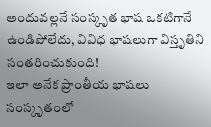అందువల్లనే సంస్కృత భాష ఒకటిగానే ఉండిపోలేదు, వివిధ భాషలుగా విస్తృతిని సంతరించుకుంది!
ఇలా అనేక ప్రాంతీయ భాషలు సంస్కృతంలో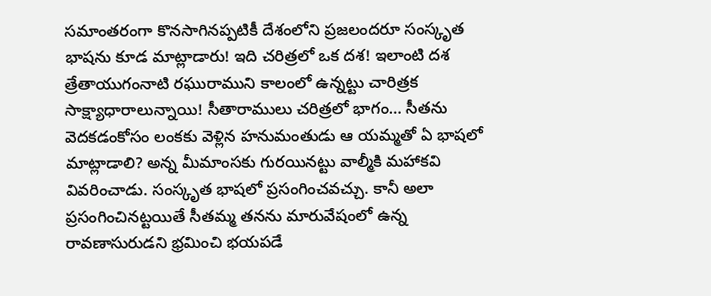సమాంతరంగా కొనసాగినప్పటికీ దేశంలోని ప్రజలందరూ సంస్కృత భాషను కూడ మాట్లాడారు! ఇది చరిత్రలో ఒక దశ! ఇలాంటి దశ త్రేతాయుగంనాటి రఘురాముని కాలంలో ఉన్నట్టు చారిత్రక సాక్ష్యాధారాలున్నాయి! సీతారాములు చరిత్రలో భాగం… సీతను వెదకడంకోసం లంకకు వెళ్లిన హనుమంతుడు ఆ యమ్మతో ఏ భాషలో మాట్లాడాలి? అన్న మీమాంసకు గురయినట్టు వాల్మీకి మహాకవి వివరించాడు. సంస్కృత భాషలో ప్రసంగించవచ్చు. కానీ అలా ప్రసంగించినట్టయితే సీతమ్మ తనను మారువేషంలో ఉన్న రావణాసురుడని భ్రమించి భయపడే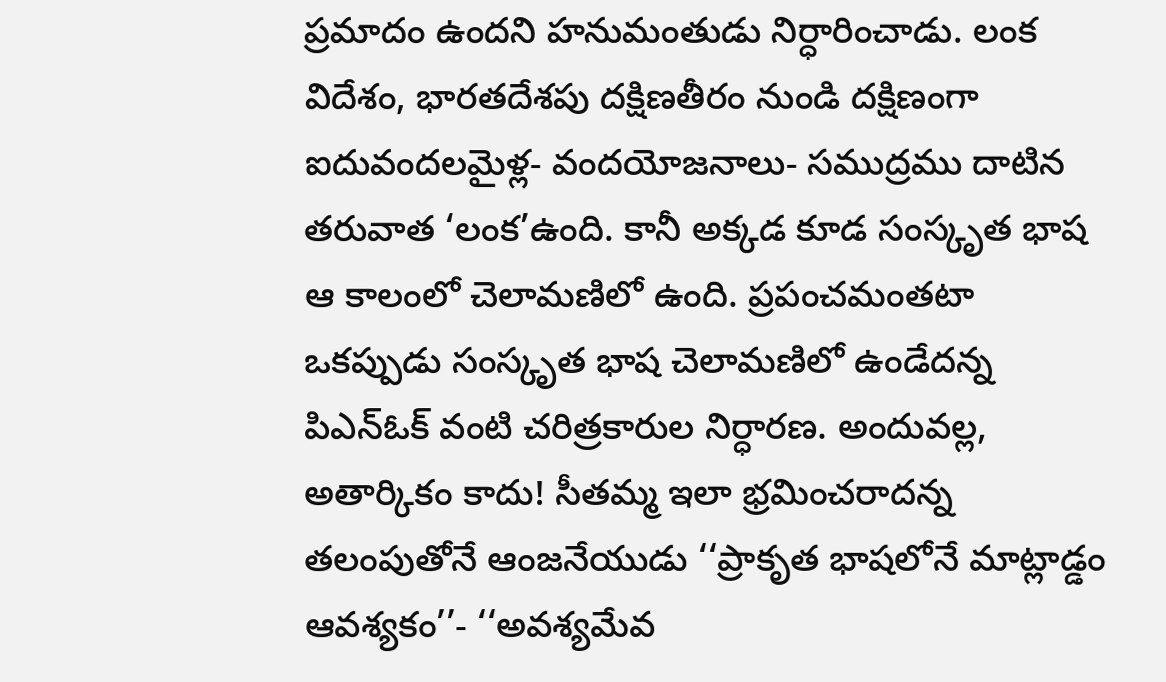ప్రమాదం ఉందని హనుమంతుడు నిర్ధారించాడు. లంక విదేశం, భారతదేశపు దక్షిణతీరం నుండి దక్షిణంగా ఐదువందలమైళ్ల- వందయోజనాలు- సముద్రము దాటిన తరువాత ‘లంక’ఉంది. కానీ అక్కడ కూడ సంస్కృత భాష ఆ కాలంలో చెలామణిలో ఉంది. ప్రపంచమంతటా ఒకప్పుడు సంస్కృత భాష చెలామణిలో ఉండేదన్న పిఎన్‌ఓక్ వంటి చరిత్రకారుల నిర్ధారణ. అందువల్ల, అతార్కికం కాదు! సీతమ్మ ఇలా భ్రమించరాదన్న తలంపుతోనే ఆంజనేయుడు ‘‘ప్రాకృత భాషలోనే మాట్లాడ్డం ఆవశ్యకం’’- ‘‘అవశ్యమేవ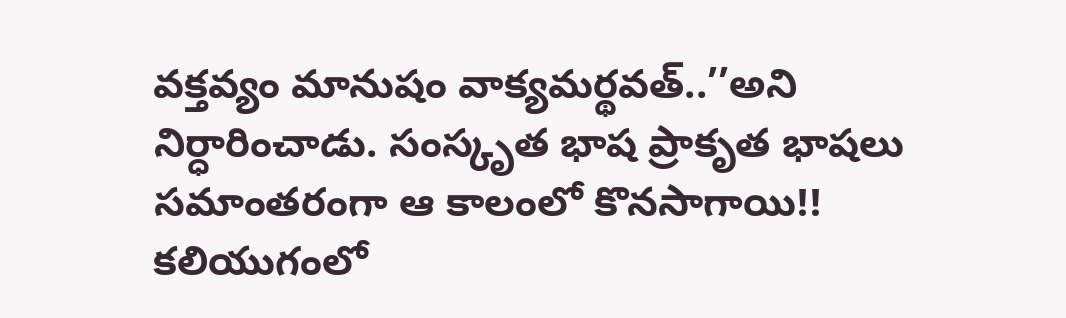వక్తవ్యం మానుషం వాక్యమర్థవత్..’’అని నిర్ధారించాడు. సంస్కృత భాష ప్రాకృత భాషలు సమాంతరంగా ఆ కాలంలో కొనసాగాయి!!
కలియుగంలో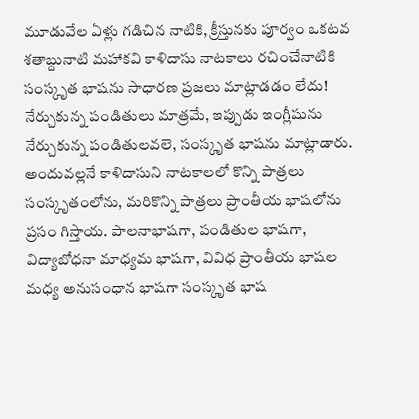మూడువేల ఏళ్లు గడిచిన నాటికి, క్రీస్తునకు పూర్వం ఒకటవ శతాబ్దునాటి మహాకవి కాళిదాసు నాటకాలు రచించేనాటికి సంస్కృత భాషను సాధారణ ప్రజలు మాట్లాడడం లేదు! నేర్చుకున్న పండితులు మాత్రమే, ఇప్పుడు ఇంగ్లీషును నేర్చుకున్న పండితులవలె, సంస్కృత భాషను మాట్లాడారు. అందువల్లనే కాళిదాసుని నాటకాలలో కొన్ని పాత్రలు సంస్కృతంలోను, మరికొన్ని పాత్రలు ప్రాంతీయ భాషలోను ప్రసం గిస్తాయ. పాలనాభాషగా, పండితుల భాషగా, విద్యాబోధనా మాధ్యమ భాషగా, వివిధ ప్రాంతీయ భాషల మధ్య అనుసంధాన భాషగా సంస్కృత భాష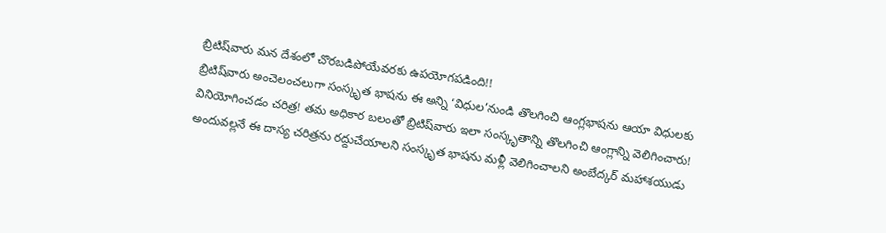బ్రిటిష్‌వారు మన దేశంలో చొరబడిపోయేవరకు ఉపయోగపడింది!!
బ్రిటిష్‌వారు అంచెలంచలుగా సంస్కృత భాషను ఈ అన్ని ‘విధుల’నుండి తొలగించి ఆంగ్లభాషను ఆయా విధులకు వినియోగించడం చరిత్ర! తమ అధికార బలంతో బ్రిటిష్‌వారు ఇలా సంస్కృతాన్ని తొలగించి ఆంగ్లాన్ని వెలిగించారు! అందువల్లనే ఈ దాస్య చరిత్రను రద్దుచేయాలని సంస్కృత భాషను మళ్లీ వెలిగించాలని అంబేద్కర్ మహాశయుడు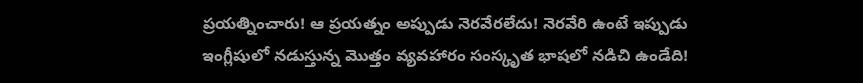ప్రయత్నించారు! ఆ ప్రయత్నం అప్పుడు నెరవేరలేదు! నెరవేరి ఉంటే ఇప్పుడు ఇంగ్లీషులో నడుస్తున్న మొత్తం వ్యవహారం సంస్కృత భాషలో నడిచి ఉండేది!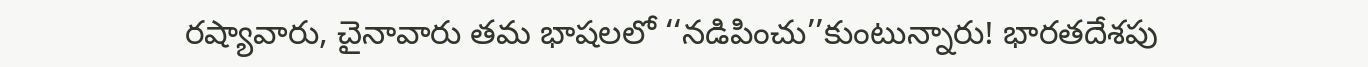రష్యావారు, చైనావారు తమ భాషలలో ‘‘నడిపించు’’కుంటున్నారు! భారతదేశపు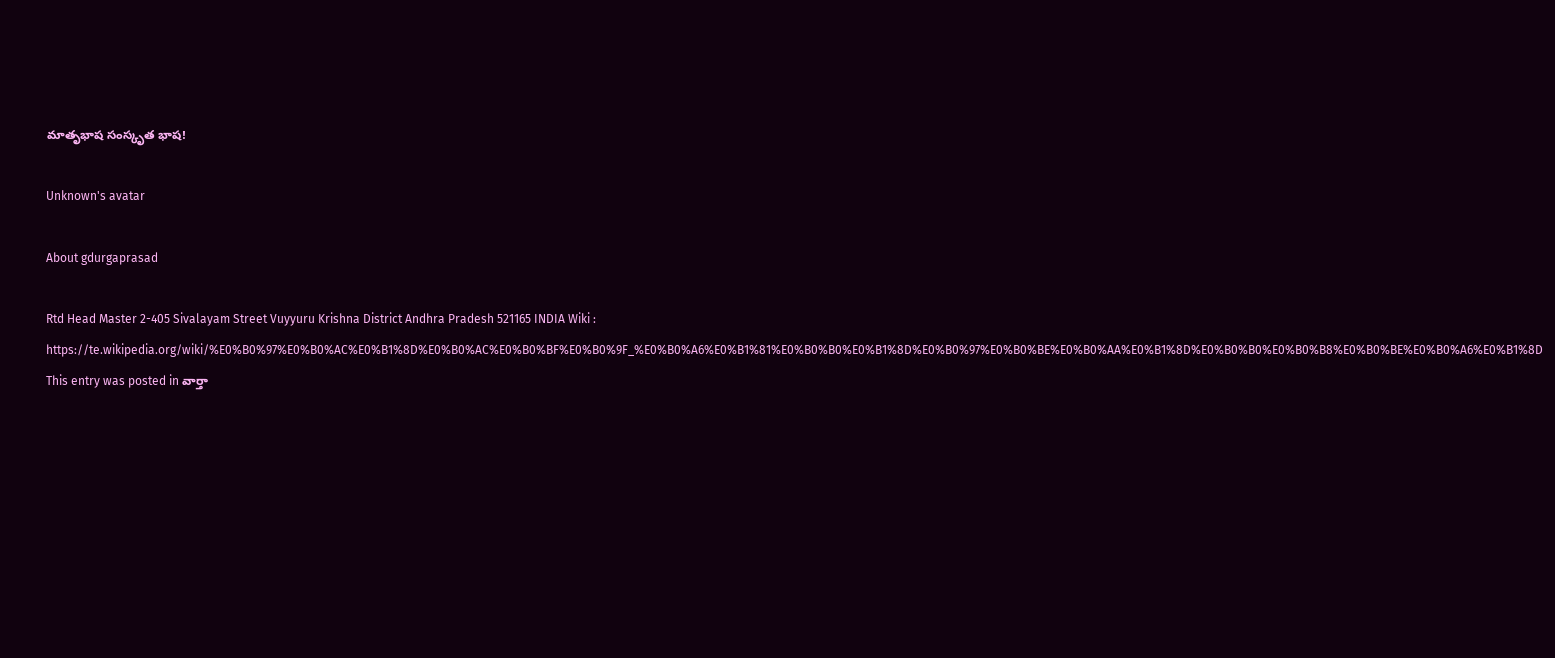మాతృభాష సంస్కృత భాష!

Unknown's avatar

About gdurgaprasad

Rtd Head Master 2-405 Sivalayam Street Vuyyuru Krishna District Andhra Pradesh 521165 INDIA Wiki : https://te.wikipedia.org/wiki/%E0%B0%97%E0%B0%AC%E0%B1%8D%E0%B0%AC%E0%B0%BF%E0%B0%9F_%E0%B0%A6%E0%B1%81%E0%B0%B0%E0%B1%8D%E0%B0%97%E0%B0%BE%E0%B0%AA%E0%B1%8D%E0%B0%B0%E0%B0%B8%E0%B0%BE%E0%B0%A6%E0%B1%8D
This entry was posted in వార్తా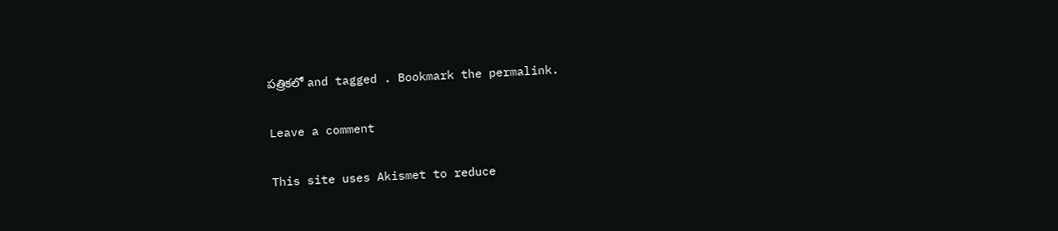పత్రికలో and tagged . Bookmark the permalink.

Leave a comment

This site uses Akismet to reduce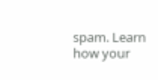spam. Learn how your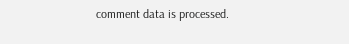comment data is processed.